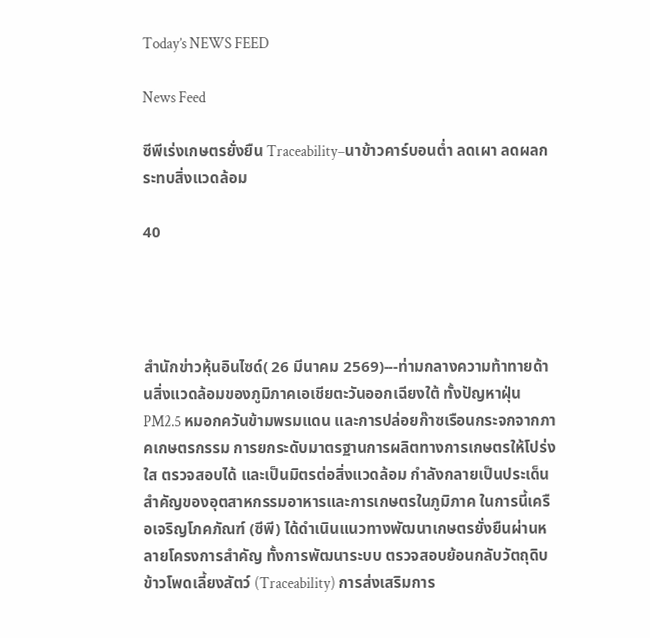Today’s NEWS FEED

News Feed

ซีพีเร่งเกษตรยั่งยืน Traceability–นาข้าวคาร์บอนต่ำ ลดเผา ลดผลกระทบสิ่งแวดล้อม

40




สำนักข่าวหุ้นอินไซด์( 26 มีนาคม 2569)---ท่ามกลางความท้าทายด้านสิ่งแวดล้อมของภูมิภาคเอเชียตะวันออกเฉียงใต้ ทั้งปัญหาฝุ่น PM2.5 หมอกควันข้ามพรมแดน และการปล่อยก๊าซเรือนกระจกจากภาคเกษตรกรรม การยกระดับมาตรฐานการผลิตทางการเกษตรให้โปร่งใส ตรวจสอบได้ และเป็นมิตรต่อสิ่งแวดล้อม กำลังกลายเป็นประเด็นสำคัญของอุตสาหกรรมอาหารและการเกษตรในภูมิภาค ในการนี้เครือเจริญโภคภัณฑ์ (ซีพี) ได้ดำเนินแนวทางพัฒนาเกษตรยั่งยืนผ่านหลายโครงการสำคัญ ทั้งการพัฒนาระบบ ตรวจสอบย้อนกลับวัตถุดิบข้าวโพดเลี้ยงสัตว์ (Traceability) การส่งเสริมการ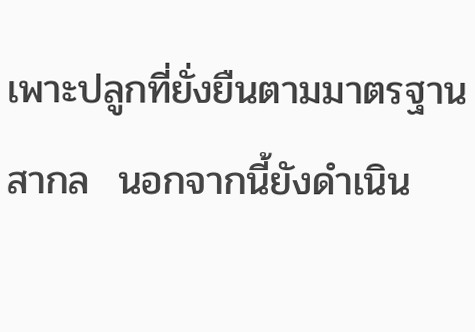เพาะปลูกที่ยั่งยืนตามมาตรฐานสากล  นอกจากนี้ยังดำเนิน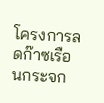โครงการลดก๊าซเรือนกระจก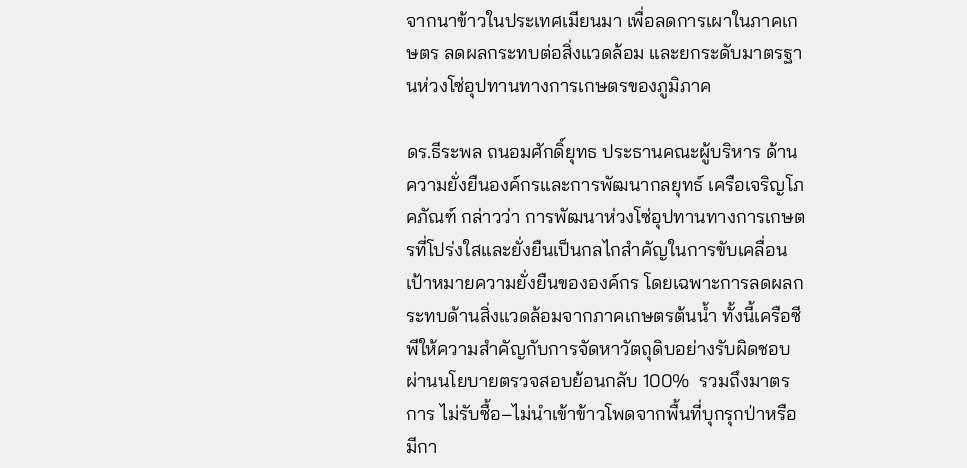จากนาข้าวในประเทศเมียนมา เพื่อลดการเผาในภาคเกษตร ลดผลกระทบต่อสิ่งแวดล้อม และยกระดับมาตรฐานห่วงโซ่อุปทานทางการเกษตรของภูมิภาค

ดร.ธีระพล ถนอมศักดิ์ยุทธ ประธานคณะผู้บริหาร ด้านความยั่งยืนองค์กรและการพัฒนากลยุทธ์ เครือเจริญโภคภัณฑ์ กล่าวว่า การพัฒนาห่วงโซ่อุปทานทางการเกษตรที่โปร่งใสและยั่งยืนเป็นกลไกสำคัญในการขับเคลื่อนเป้าหมายความยั่งยืนขององค์กร โดยเฉพาะการลดผลกระทบด้านสิ่งแวดล้อมจากภาคเกษตรต้นน้ำ ทั้งนี้เครือซีพีให้ความสำคัญกับการจัดหาวัตถุดิบอย่างรับผิดชอบ ผ่านนโยบายตรวจสอบย้อนกลับ 100%  รวมถึงมาตรการ ไม่รับซื้อ–ไม่นำเข้าข้าวโพดจากพื้นที่บุกรุกป่าหรือมีกา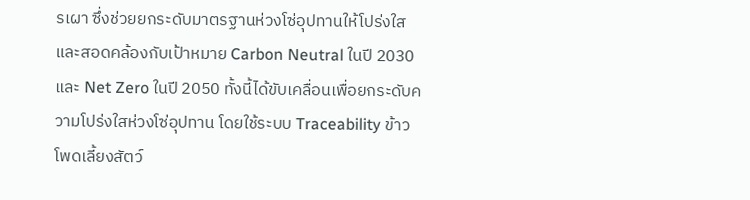รเผา ซึ่งช่วยยกระดับมาตรฐานห่วงโซ่อุปทานให้โปร่งใส และสอดคล้องกับเป้าหมาย Carbon Neutral ในปี 2030 และ Net Zero ในปี 2050 ทั้งนี้ได้ขับเคลื่อนเพื่อยกระดับความโปร่งใสห่วงโซ่อุปทาน โดยใช้ระบบ Traceability ข้าวโพดเลี้ยงสัตว์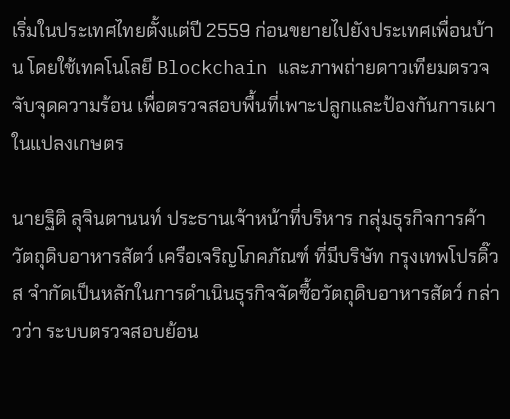เริ่มในประเทศไทยตั้งแต่ปี 2559 ก่อนขยายไปยังประเทศเพื่อนบ้าน โดยใช้เทคโนโลยี Blockchain และภาพถ่ายดาวเทียมตรวจจับจุดความร้อน เพื่อตรวจสอบพื้นที่เพาะปลูกและป้องกันการเผาในแปลงเกษตร

นายฐิติ ลุจินตานนท์ ประธานเจ้าหน้าที่บริหาร กลุ่มธุรกิจการค้าวัตถุดิบอาหารสัตว์ เครือเจริญโภคภัณฑ์ ที่มีบริษัท กรุงเทพโปรดิ๊วส จำกัดเป็นหลักในการดำเนินธุรกิจจัดซื้อวัตถุดิบอาหารสัตว์ กล่าวว่า ระบบตรวจสอบย้อน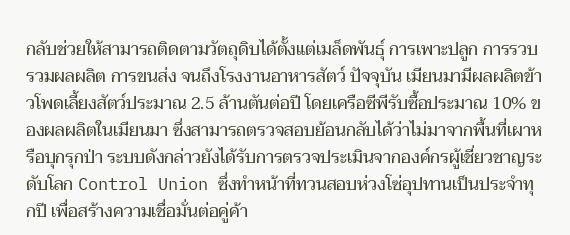กลับช่วยให้สามารถติดตามวัตถุดิบได้ตั้งแต่เมล็ดพันธุ์ การเพาะปลูก การรวบรวมผลผลิต การขนส่ง จนถึงโรงงานอาหารสัตว์ ปัจจุบัน เมียนมามีผลผลิตข้าวโพดเลี้ยงสัตว์ประมาณ 2.5 ล้านตันต่อปี โดยเครือซีพีรับซื้อประมาณ 10% ของผลผลิตในเมียนมา ซึ่งสามารถตรวจสอบย้อนกลับได้ว่าไม่มาจากพื้นที่เผาหรือบุกรุกป่า ระบบดังกล่าวยังได้รับการตรวจประเมินจากองค์กรผู้เชี่ยวชาญระดับโลก Control Union ซึ่งทำหน้าที่ทวนสอบห่วงโซ่อุปทานเป็นประจำทุกปี เพื่อสร้างความเชื่อมั่นต่อคู่ค้า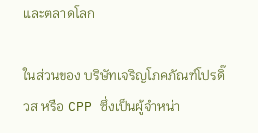และตลาดโลก

ในส่วนของ บริษัทเจริญโภคภัณฑ์โปรดิ๊วส หรือ CPP ซึ่งเป็นผู้จำหน่า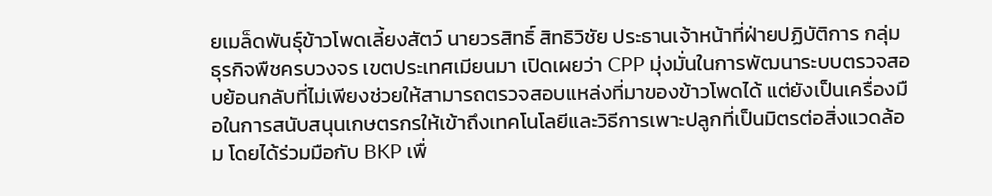ยเมล็ดพันธุ์ข้าวโพดเลี้ยงสัตว์ นายวรสิทธิ์ สิทธิวิชัย ประธานเจ้าหน้าที่ฝ่ายปฏิบัติการ กลุ่มธุรกิจพืชครบวงจร เขตประเทศเมียนมา เปิดเผยว่า CPP มุ่งมั่นในการพัฒนาระบบตรวจสอบย้อนกลับที่ไม่เพียงช่วยให้สามารถตรวจสอบแหล่งที่มาของข้าวโพดได้ แต่ยังเป็นเครื่องมือในการสนับสนุนเกษตรกรให้เข้าถึงเทคโนโลยีและวิธีการเพาะปลูกที่เป็นมิตรต่อสิ่งแวดล้อม โดยได้ร่วมมือกับ BKP เพื่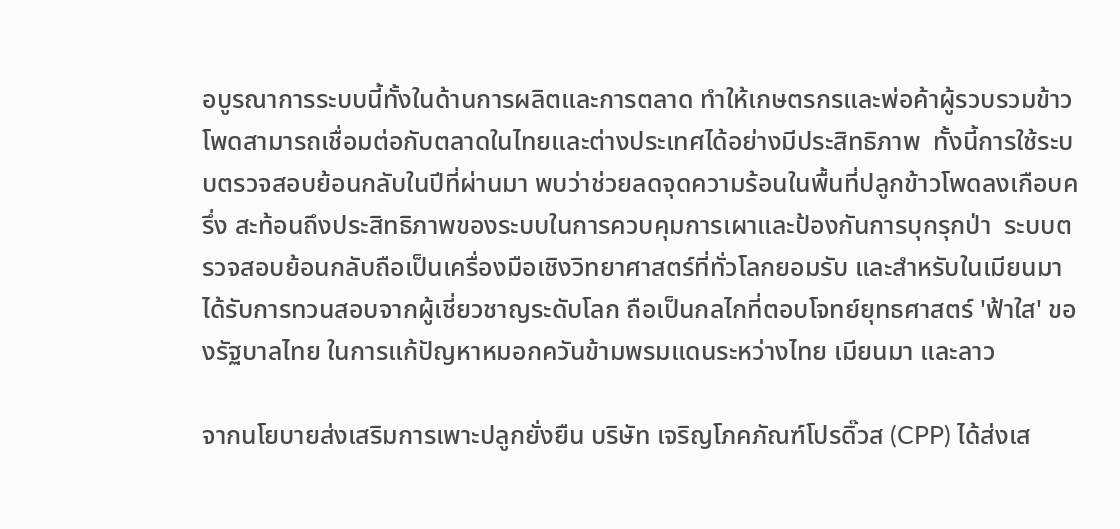อบูรณาการระบบนี้ทั้งในด้านการผลิตและการตลาด ทำให้เกษตรกรและพ่อค้าผู้รวบรวมข้าวโพดสามารถเชื่อมต่อกับตลาดในไทยและต่างประเทศได้อย่างมีประสิทธิภาพ  ทั้งนี้การใช้ระบบตรวจสอบย้อนกลับในปีที่ผ่านมา พบว่าช่วยลดจุดความร้อนในพื้นที่ปลูกข้าวโพดลงเกือบครึ่ง สะท้อนถึงประสิทธิภาพของระบบในการควบคุมการเผาและป้องกันการบุกรุกป่า  ระบบตรวจสอบย้อนกลับถือเป็นเครื่องมือเชิงวิทยาศาสตร์ที่ทั่วโลกยอมรับ และสำหรับในเมียนมาได้รับการทวนสอบจากผู้เชี่ยวชาญระดับโลก ถือเป็นกลไกที่ตอบโจทย์ยุทธศาสตร์ 'ฟ้าใส' ของรัฐบาลไทย ในการแก้ปัญหาหมอกควันข้ามพรมแดนระหว่างไทย เมียนมา และลาว

จากนโยบายส่งเสริมการเพาะปลูกยั่งยืน บริษัท เจริญโภคภัณฑ์โปรดิ๊วส (CPP) ได้ส่งเส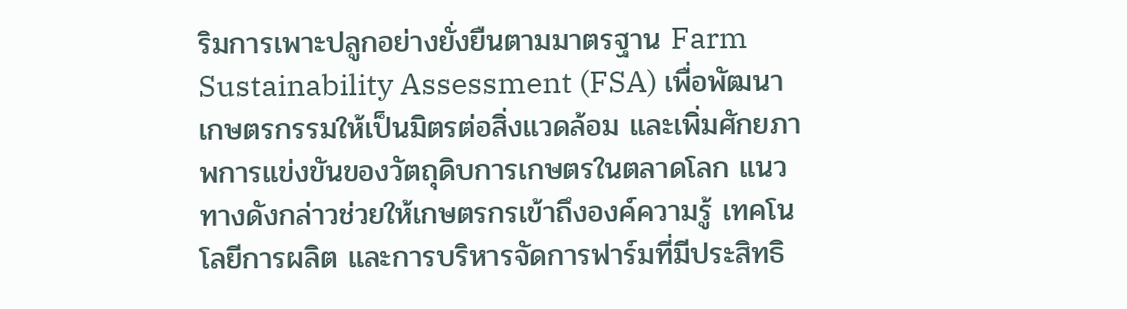ริมการเพาะปลูกอย่างยั่งยืนตามมาตรฐาน Farm Sustainability Assessment (FSA) เพื่อพัฒนาเกษตรกรรมให้เป็นมิตรต่อสิ่งแวดล้อม และเพิ่มศักยภาพการแข่งขันของวัตถุดิบการเกษตรในตลาดโลก แนวทางดังกล่าวช่วยให้เกษตรกรเข้าถึงองค์ความรู้ เทคโนโลยีการผลิต และการบริหารจัดการฟาร์มที่มีประสิทธิ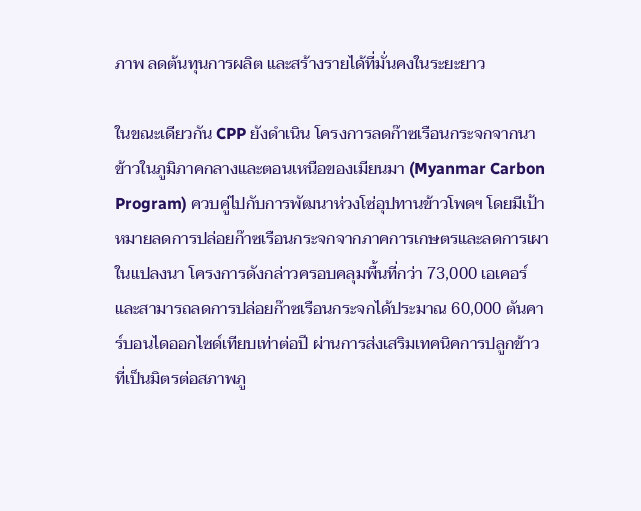ภาพ ลดต้นทุนการผลิต และสร้างรายได้ที่มั่นคงในระยะยาว

ในขณะเดียวกัน CPP ยังดำเนิน โครงการลดก๊าซเรือนกระจกจากนาข้าวในภูมิภาคกลางและตอนเหนือของเมียนมา (Myanmar Carbon Program) ควบคู่ไปกับการพัฒนาห่วงโซ่อุปทานข้าวโพดฯ โดยมีเป้าหมายลดการปล่อยก๊าซเรือนกระจกจากภาคการเกษตรและลดการเผาในแปลงนา โครงการดังกล่าวครอบคลุมพื้นที่กว่า 73,000 เอเคอร์ และสามารถลดการปล่อยก๊าซเรือนกระจกได้ประมาณ 60,000 ตันคาร์บอนไดออกไซด์เทียบเท่าต่อปี ผ่านการส่งเสริมเทคนิคการปลูกข้าวที่เป็นมิตรต่อสภาพภู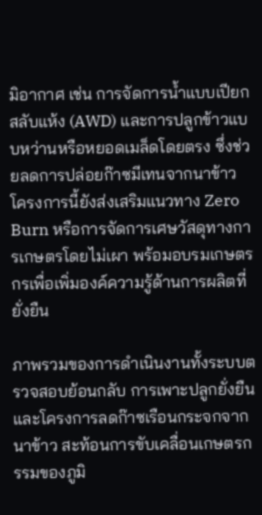มิอากาศ เช่น การจัดการน้ำแบบเปียกสลับแห้ง (AWD) และการปลูกข้าวแบบหว่านหรือหยอดเมล็ดโดยตรง ซึ่งช่วยลดการปล่อยก๊าซมีเทนจากนาข้าว โครงการนี้ยังส่งเสริมแนวทาง Zero Burn หรือการจัดการเศษวัสดุทางการเกษตรโดยไม่เผา พร้อมอบรมเกษตรกรเพื่อเพิ่มองค์ความรู้ด้านการผลิตที่ยั่งยืน

ภาพรวมของการดำเนินงานทั้งระบบตรวจสอบย้อนกลับ การเพาะปลูกยั่งยืน และโครงการลดก๊าซเรือนกระจกจากนาข้าว สะท้อนการขับเคลื่อนเกษตรกรรมของภูมิ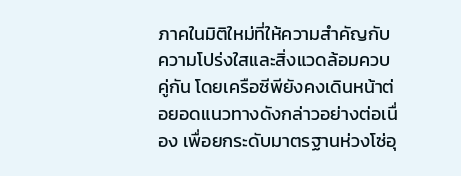ภาคในมิติใหม่ที่ให้ความสำคัญกับความโปร่งใสและสิ่งแวดล้อมควบคู่กัน โดยเครือซีพียังคงเดินหน้าต่อยอดแนวทางดังกล่าวอย่างต่อเนื่อง เพื่อยกระดับมาตรฐานห่วงโซ่อุ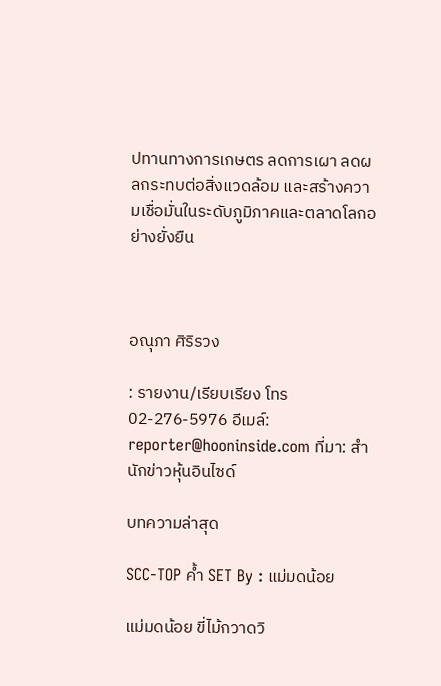ปทานทางการเกษตร ลดการเผา ลดผลกระทบต่อสิ่งแวดล้อม และสร้างความเชื่อมั่นในระดับภูมิภาคและตลาดโลกอย่างยั่งยืน



อณุภา ศิริรวง

: รายงาน/เรียบเรียง โทร 02-276-5976 อีเมล์: reporter@hooninside.com ที่มา: สำนักข่าวหุ้นอินไซด์

บทความล่าสุด

SCC-TOP ค้ำ SET By : แม่มดน้อย

แม่มดน้อย ขี่ไม้กวาดวิ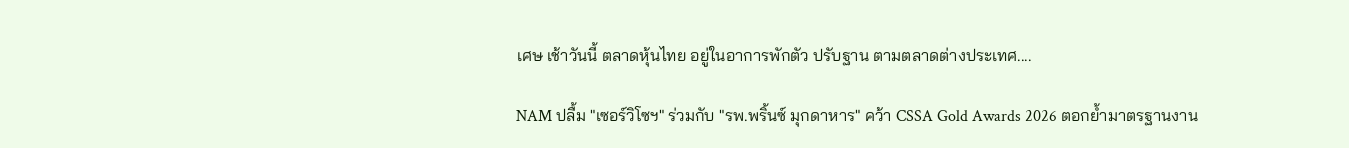เศษ เช้าวันนี้ ตลาดหุ้นไทย อยู่ในอาการพักตัว ปรับฐาน ตามตลาดต่างประเทศ....

NAM ปลื้ม "เซอร์วิโซฯ" ร่วมกับ "รพ.พริ้นซ์ มุกดาหาร" คว้า CSSA Gold Awards 2026 ตอกย้ำมาตรฐานงาน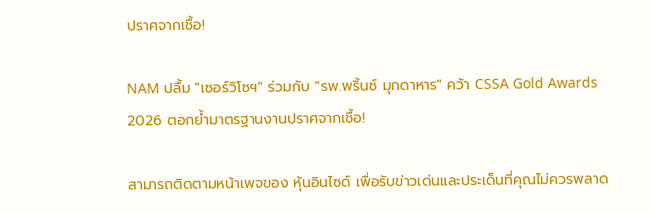ปราศจากเชื้อ!

NAM ปลื้ม "เซอร์วิโซฯ" ร่วมกับ "รพ.พริ้นซ์ มุกดาหาร" คว้า CSSA Gold Awards 2026 ตอกย้ำมาตรฐานงานปราศจากเชื้อ!

สามารถติดตามหน้าเพจของ หุ้นอินไซด์ เพื่อรับข่าวเด่นและประเด็นที่คุณไม่ควรพลาด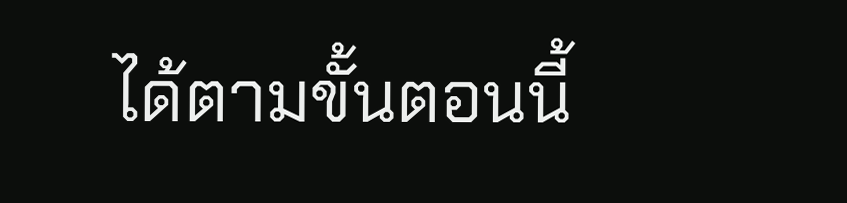ได้ตามขั้นตอนนี้